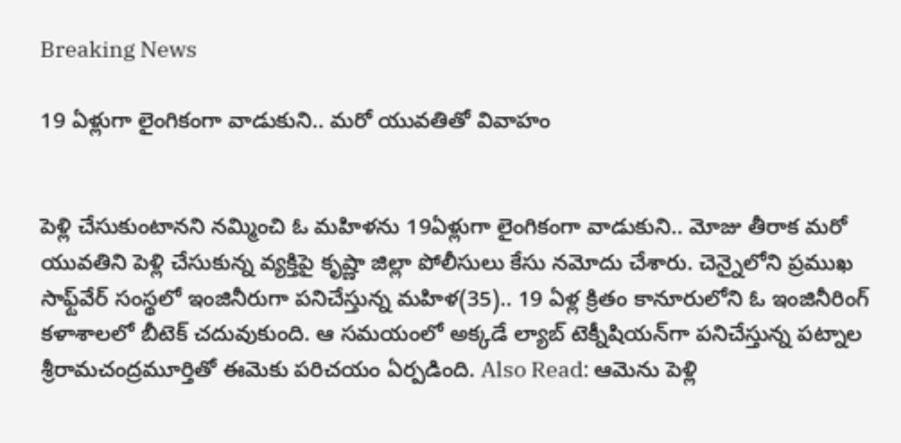Breaking News

19 ఏళ్లుగా లైంగికంగా వాడుకుని.. మరో యువతితో వివాహం


పెళ్లి చేసుకుంటానని నమ్మించి ఓ మహిళను 19ఏళ్లుగా లైంగికంగా వాడుకుని.. మోజు తీరాక మరో యువతిని పెళ్లి చేసుకున్న వ్యక్తిపై కృష్ణా జిల్లా పోలీసులు కేసు నమోదు చేశారు. చెన్నైలోని ప్రముఖ సాఫ్ట్‌వేర్‌ సంస్థలో ఇంజినీరుగా పనిచేస్తున్న మహిళ(35).. 19 ఏళ్ల క్రితం కానూరులోని ఓ ఇంజినీరింగ్‌ కళాశాలలో బీటెక్ చదువుకుంది. ఆ సమయంలో అక్కడే ల్యాబ్‌ టెక్నీషియన్‌గా పనిచేస్తున్న పట్నాల శ్రీరామచంద్రమూర్తితో ఈమెకు పరిచయం ఏర్పడింది. Also Read: ఆమెను పెళ్లి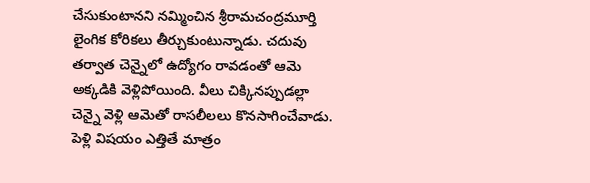చేసుకుంటానని నమ్మించిన శ్రీరామచంద్రమూర్తి లైంగిక కోరికలు తీర్చుకుంటున్నాడు. చదువు తర్వాత చెన్నైలో ఉద్యోగం రావడంతో ఆమె అక్కడికి వెళ్లిపోయింది. వీలు చిక్కినప్పుడల్లా చెన్నై వెళ్లి ఆమెతో రాసలీలలు కొనసాగించేవాడు. పెళ్లి విషయం ఎత్తితే మాత్రం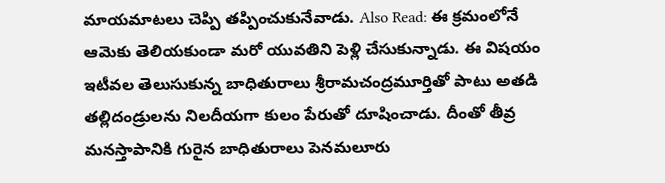మాయమాటలు చెప్పి తప్పించుకునేవాడు. Also Read: ఈ క్రమంలోనే ఆమెకు తెలియకుండా మరో యువతిని పెళ్లి చేసుకున్నాడు. ఈ విషయం ఇటీవల తెలుసుకున్న బాధితురాలు శ్రీరామచంద్రమూర్తితో పాటు అతడి తల్లిదండ్రులను నిలదీయగా కులం పేరుతో దూషించాడు. దీంతో తీవ్ర మనస్తాపానికి గురైన బాధితురాలు పెనమలూరు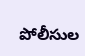పోలీసుల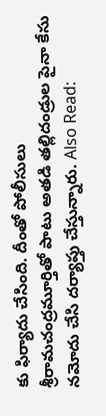కు ఫిర్యాదు చేసింది. దీంతో పోలీసులు శ్రీరామచంద్రమూర్తితో పాటు అతడి తల్లిదండ్రుల పైనా కేసు నమోదు చేసి దర్యాప్తు చేస్తున్నారు. Also Read: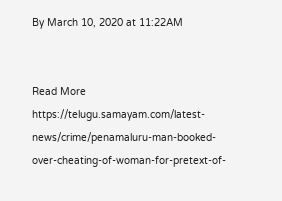By March 10, 2020 at 11:22AM


Read More https://telugu.samayam.com/latest-news/crime/penamaluru-man-booked-over-cheating-of-woman-for-pretext-of-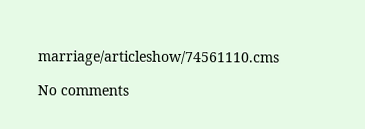marriage/articleshow/74561110.cms

No comments